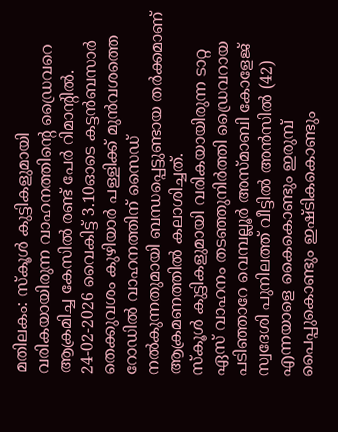മതിലകം: സ്കൂൾ കുട്ടികളുമായി വരികയായിരുന്ന വാഹനത്തിന്റെ ഡ്രൈവറെ ആക്രമിച്ച കേസിൽ രണ്ട് പേർ റിമാന്റിൽ. 24-02-2026 വൈകിട്ട് 3.10ഓടെ കട്ടൻബസാർ തെക്കുവശം കുഴിയാർ പള്ളിക്ക് മുൻവശത്തെ റോഡിൽ വാഹനത്തിന് സൈഡ് നൽകുന്നതുമായി ബന്ധപ്പെട്ടുണ്ടായ തർക്കമാണ് ആക്രമണത്തിൽ കലാശിച്ചത്.
സ്കൂൾ കുട്ടികളുമായി വരികയായിരുന്ന ടാറ്റ ഏസ് വാഹനം തടഞ്ഞുനിർത്തി ഡ്രൈവറായ പടിഞ്ഞാറേ വെമ്പല്ലൂർ അസ്മാബി കോളേജ് സ്വദേശി പുനിലത്ത് വീട്ടിൽ അൻസിൽ (42) എന്നയാളെ കൈകൊണ്ടും ഇരുമ്പ് പൈപ്പുകൊണ്ടും ഇഷ്ടികകൊണ്ടും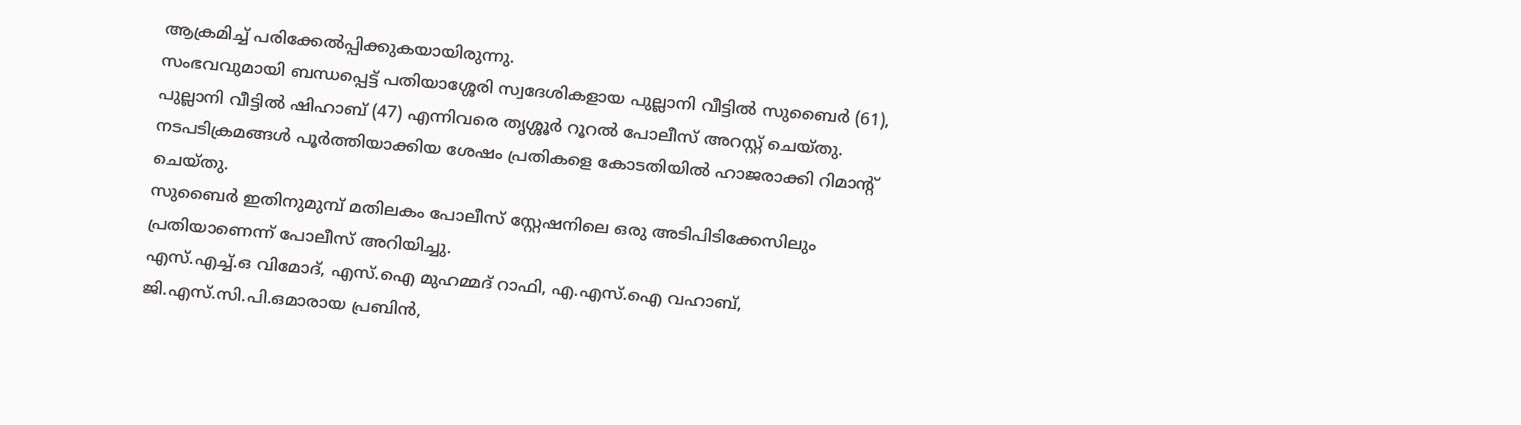ആക്രമിച്ച് പരിക്കേൽപ്പിക്കുകയായിരുന്നു.
സംഭവവുമായി ബന്ധപ്പെട്ട് പതിയാശ്ശേരി സ്വദേശികളായ പുല്ലാനി വീട്ടിൽ സുബൈർ (61), പുല്ലാനി വീട്ടിൽ ഷിഹാബ് (47) എന്നിവരെ തൃശ്ശൂർ റൂറൽ പോലീസ് അറസ്റ്റ് ചെയ്തു. നടപടിക്രമങ്ങൾ പൂർത്തിയാക്കിയ ശേഷം പ്രതികളെ കോടതിയിൽ ഹാജരാക്കി റിമാന്റ് ചെയ്തു.
സുബൈർ ഇതിനുമുമ്പ് മതിലകം പോലീസ് സ്റ്റേഷനിലെ ഒരു അടിപിടിക്കേസിലും പ്രതിയാണെന്ന് പോലീസ് അറിയിച്ചു.
എസ്.എച്ച്.ഒ വിമോദ്, എസ്.ഐ മുഹമ്മദ് റാഫി, എ.എസ്.ഐ വഹാബ്, ജി.എസ്.സി.പി.ഒമാരായ പ്രബിൻ,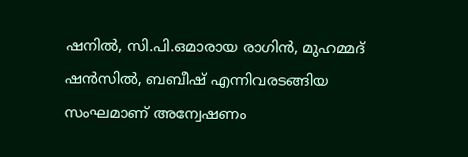ഷനിൽ, സി.പി.ഒമാരായ രാഗിൻ, മുഹമ്മദ് ഷൻസിൽ, ബബീഷ് എന്നിവരടങ്ങിയ സംഘമാണ് അന്വേഷണം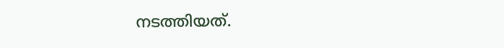നടത്തിയത്.